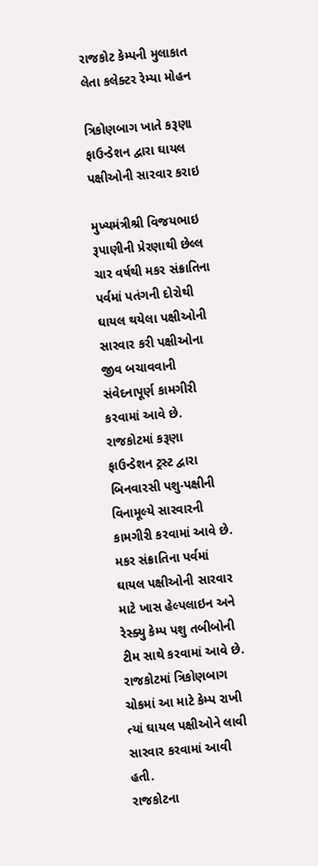રાજકોટ કેમ્પની મુલાકાત લેતા કલેક્ટર રેમ્યા મોહન

ત્રિકોણબાગ ખાતે કરૂણા ફાઉન્ડેશન દ્વારા ઘાયલ પક્ષીઓની સારવાર કરાઇ

મુખ્યમંત્રીશ્રી વિજયભાઇ રૂપાણીની પ્રેરણાથી છેલ્લ ચાર વર્ષથી મકર સંક્રાતિના પર્વમાં પતંગની દોરોથી ઘાયલ થયેલા પક્ષીઓની સારવાર કરી પક્ષીઓના જીવ બચાવવાની સંવેદનાપૂર્ણ કામગીરી કરવામાં આવે છે.
રાજકોટમાં કરૂણા ફાઉન્ડેશન ટ્રસ્ટ દ્વારા બિનવારસી પશુ-પક્ષીની વિનામૂલ્યે સારવારની કામગીરી કરવામાં આવે છે. મકર સંક્રાતિના પર્વમાં ઘાયલ પક્ષીઓની સારવાર માટે ખાસ હેલ્પલાઇન અને રેસ્ક્યુ કેમ્પ પશુ તબીબોની ટીમ સાથે કરવામાં આવે છે.
રાજકોટમાં ત્રિકોણબાગ ચોકમાં આ માટે કેમ્પ રાખી ત્યાં ઘાયલ પક્ષીઓને લાવી સારવાર કરવામાં આવી હતી.
રાજકોટના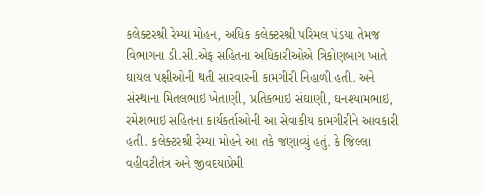કલેક્ટરશ્રી રેમ્યા મોહન, અધિક કલેક્ટરશ્રી પરિમલ પંડયા તેમજ વિભાગના ડી.સી.એફ સહિતના અધિકારીઓએ ત્રિકોણબાગ ખાતે ઘાયલ પક્ષીઓની થતી સારવારની કામગીરી નિહાળી હતી. અને સંસ્થાના મિતલભાઇ ખેતાણી, પ્રતિકભાઇ સંઘાણી, ઘનશ્યામભાઇ, રમેશભાઇ સહિતના કાર્યકર્તાઓની આ સેવાકીય કામગીરીને આવકારી હતી. કલેક્ટરશ્રી રેમ્યા મોહને આ તકે જણાવ્યું હતું. કે જિલ્લા વહીવટીતંત્ર અને જીવદયાપ્રેમી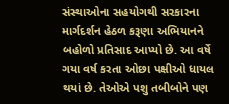સંસ્થાઓના સહયોગથી સરકારના માર્ગદર્શન હેઠળ કરૂણા અભિયાનને બહોળો પ્રતિસાદ આપ્યો છે. આ વર્ષે ગયા વર્ષ કરતા ઓછા પક્ષીઓ ધાયલ થયાં છે. તેઓએ પશુ તબીબોને પણ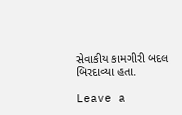સેવાકીય કામગીરી બદલ બિરદાવ્યા હતા.

Leave a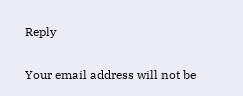Reply

Your email address will not be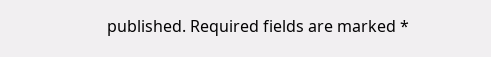published. Required fields are marked *